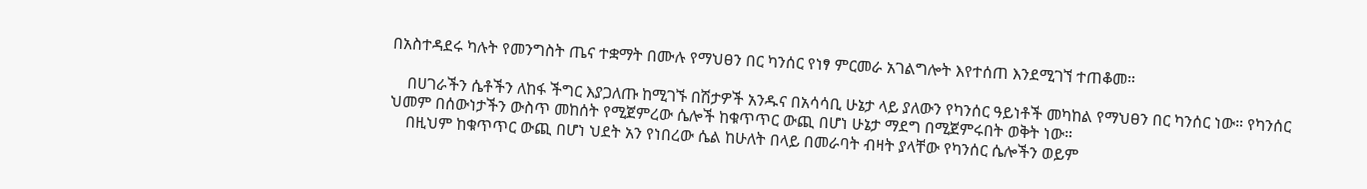በአስተዳደሩ ካሉት የመንግስት ጤና ተቋማት በሙሉ የማህፀን በር ካንሰር የነፃ ምርመራ አገልግሎት እየተሰጠ እንደሚገኘ ተጠቆመ።

    በሀገራችን ሴቶችን ለከፋ ችግር እያጋለጡ ከሚገኙ በሽታዎች አንዱና በአሳሳቢ ሁኔታ ላይ ያለውን የካንሰር ዓይነቶች መካከል የማህፀን በር ካንሰር ነው። የካንሰር ህመም በሰውነታችን ውስጥ መከሰት የሚጀምረው ሴሎች ከቁጥጥር ውጪ በሆነ ሁኔታ ማደግ በሚጀምሩበት ወቅት ነው።
    በዚህም ከቁጥጥር ውጪ በሆነ ህደት አን የነበረው ሴል ከሁለት በላይ በመራባት ብዛት ያላቸው የካንሰር ሴሎችን ወይም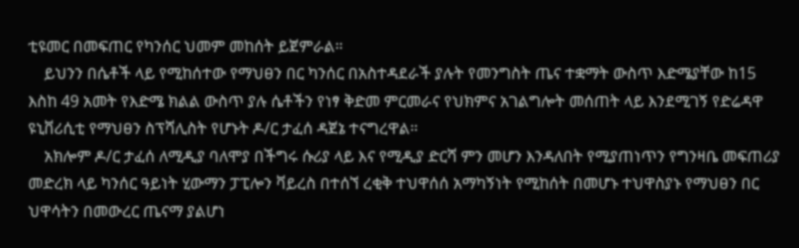ቲዩመር በመፍጠር የካንሰር ህመም መከሰት ይጀምራል።
    ይህንን በሴቶች ላይ የሚከሰተው የማህፀን በር ካንሰር በአስተዳደራች ያሉት የመንግስት ጤና ተቋማት ውስጥ እድሜያቸው ከ15 እስከ 49 አመት የእድሜ ክልል ውስጥ ያሉ ሴቶችን የነፃ ቅድመ ምርመራና የህክምና አገልግሎት መሰጠት ላይ እንደሚገኝ የድሬዳዋ ዩኒቨሪሲቲ የማህፀን ስፕሻሊስት የሆኑት ዶ/ር ታፈሰ ዳጀኔ ተናግረዋል።
    አክሎም ዶ/ር ታፈሰ ለሚዲያ ባለሞያ በችግሩ ሱሪያ ላይ እና የሚዲያ ድርሻ ምን መሆን እንዳለበት የሚያጠነጥን የግንዛቤ መፍጠሪያ መድረክ ላይ ካንሰር ዓይነት ሂውማን ፓፒሎን ቫይረስ በተሰኘ ረቂቅ ተህዋሰሰ አማካኝነት የሚከሰት በመሆኑ ተህዋስያኑ የማህፀን በር ህዋሳትን በመውረር ጤናማ ያልሆነ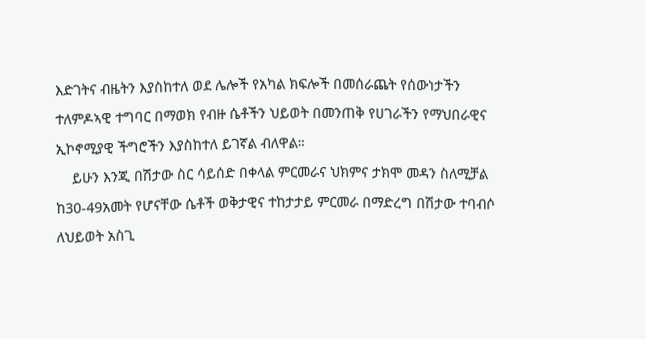እድገትና ብዜትን እያስከተለ ወደ ሌሎች የአካል ክፍሎች በመሰራጨት የሰውነታችን ተለምዶኣዊ ተግባር በማወክ የብዙ ሴቶችን ህይወት በመንጠቅ የሀገራችን የማህበራዊና ኢኮኖሚያዊ ችግሮችን እያስከተለ ይገኛል ብለዋል።
    ይሁን እንጂ በሽታው ስር ሳይሰድ በቀላል ምርመራና ህክምና ታክሞ መዳን ስለሚቻል ከ30-49አመት የሆናቸው ሴቶች ወቅታዊና ተከታታይ ምርመራ በማድረግ በሽታው ተባብሶ ለህይወት አስጊ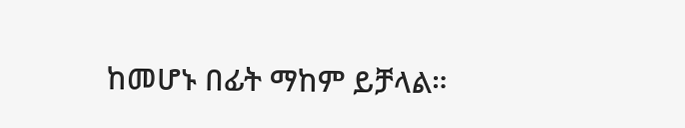ከመሆኑ በፊት ማከም ይቻላል።